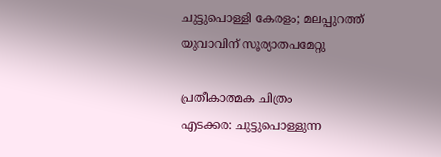ചുട്ടുപൊള്ളി കേരളം; മലപ്പുറത്ത് യുവാവിന് സൂര്യാതപമേറ്റു

പ്രതീകാത്മക ചിത്രം
എടക്കര: ചുട്ടുപൊള്ളുന്ന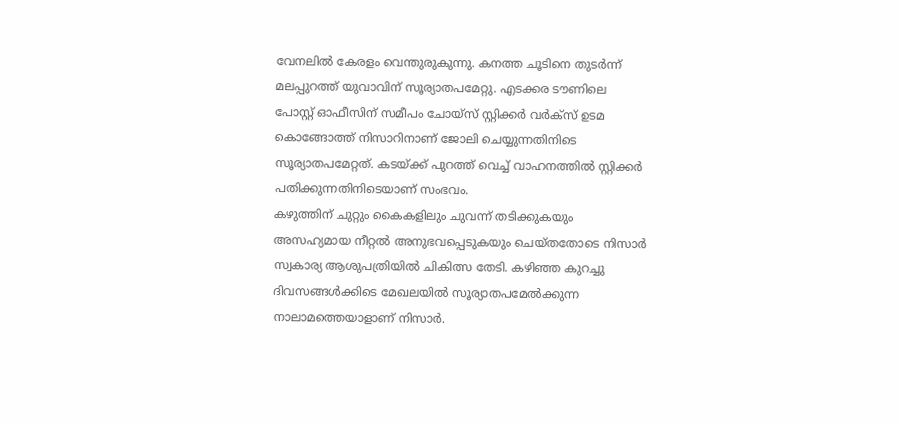വേനലിൽ കേരളം വെന്തുരുകുന്നു. കനത്ത ചൂടിനെ തുടർന്ന് മലപ്പുറത്ത് യുവാവിന് സൂര്യാതപമേറ്റു. എടക്കര ടൗണിലെ പോസ്റ്റ് ഓഫീസിന് സമീപം ചോയ്സ് സ്റ്റിക്കർ വർക്സ് ഉടമ കൊങ്ങോത്ത് നിസാറിനാണ് ജോലി ചെയ്യുന്നതിനിടെ സൂര്യാതപമേറ്റത്. കടയ്ക്ക് പുറത്ത് വെച്ച് വാഹനത്തിൽ സ്റ്റിക്കർ പതിക്കുന്നതിനിടെയാണ് സംഭവം.
കഴുത്തിന് ചുറ്റും കൈകളിലും ചുവന്ന് തടിക്കുകയും അസഹ്യമായ നീറ്റൽ അനുഭവപ്പെടുകയും ചെയ്തതോടെ നിസാർ സ്വകാര്യ ആശുപത്രിയിൽ ചികിത്സ തേടി. കഴിഞ്ഞ കുറച്ചു ദിവസങ്ങൾക്കിടെ മേഖലയിൽ സൂര്യാതപമേൽക്കുന്ന നാലാമത്തെയാളാണ് നിസാർ.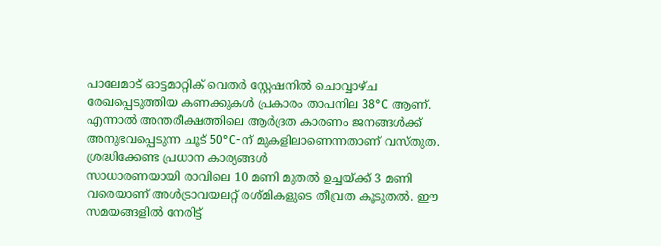പാലേമാട് ഓട്ടമാറ്റിക് വെതർ സ്റ്റേഷനിൽ ചൊവ്വാഴ്ച രേഖപ്പെടുത്തിയ കണക്കുകൾ പ്രകാരം താപനില 38°C ആണ്. എന്നാൽ അന്തരീക്ഷത്തിലെ ആർദ്രത കാരണം ജനങ്ങൾക്ക് അനുഭവപ്പെടുന്ന ചൂട് 50°C-ന് മുകളിലാണെന്നതാണ് വസ്തുത.
ശ്രദ്ധിക്കേണ്ട പ്രധാന കാര്യങ്ങൾ
സാധാരണയായി രാവിലെ 10 മണി മുതൽ ഉച്ചയ്ക്ക് 3 മണി വരെയാണ് അൾട്രാവയലറ്റ് രശ്മികളുടെ തീവ്രത കൂടുതൽ. ഈ സമയങ്ങളിൽ നേരിട്ട്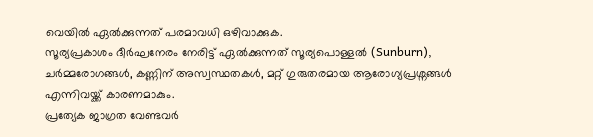വെയിൽ ഏൽക്കുന്നത് പരമാവധി ഒഴിവാക്കുക.
സൂര്യപ്രകാശം ദീർഘനേരം നേരിട്ട് ഏൽക്കുന്നത് സൂര്യപൊള്ളൽ (Sunburn), ചർമ്മരോഗങ്ങൾ, കണ്ണിന് അസ്വസ്ഥതകൾ, മറ്റ് ഗുരുതരമായ ആരോഗ്യപ്രശ്നങ്ങൾ എന്നിവയ്ക്ക് കാരണമാകും.
പ്രത്യേക ജാഗ്രത വേണ്ടവർ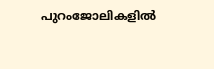പുറംജോലികളിൽ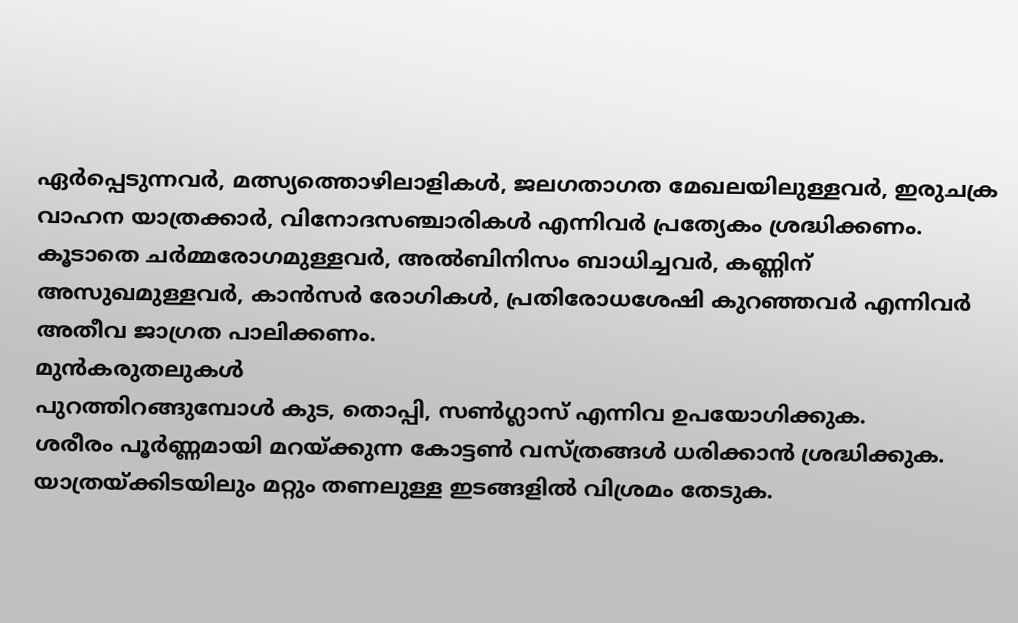ഏർപ്പെടുന്നവർ, മത്സ്യത്തൊഴിലാളികൾ, ജലഗതാഗത മേഖലയിലുള്ളവർ, ഇരുചക്ര വാഹന യാത്രക്കാർ, വിനോദസഞ്ചാരികൾ എന്നിവർ പ്രത്യേകം ശ്രദ്ധിക്കണം. കൂടാതെ ചർമ്മരോഗമുള്ളവർ, അൽബിനിസം ബാധിച്ചവർ, കണ്ണിന് അസുഖമുള്ളവർ, കാൻസർ രോഗികൾ, പ്രതിരോധശേഷി കുറഞ്ഞവർ എന്നിവർ അതീവ ജാഗ്രത പാലിക്കണം.
മുൻകരുതലുകൾ
പുറത്തിറങ്ങുമ്പോൾ കുട, തൊപ്പി, സൺഗ്ലാസ് എന്നിവ ഉപയോഗിക്കുക.
ശരീരം പൂർണ്ണമായി മറയ്ക്കുന്ന കോട്ടൺ വസ്ത്രങ്ങൾ ധരിക്കാൻ ശ്രദ്ധിക്കുക.
യാത്രയ്ക്കിടയിലും മറ്റും തണലുള്ള ഇടങ്ങളിൽ വിശ്രമം തേടുക.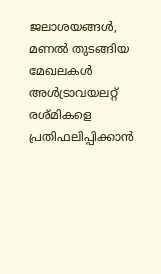ജലാശയങ്ങൾ, മണൽ തുടങ്ങിയ മേഖലകൾ അൾട്രാവയലറ്റ് രശ്മികളെ പ്രതിഫലിപ്പിക്കാൻ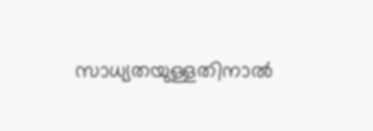സാധ്യതയുള്ളതിനാൽ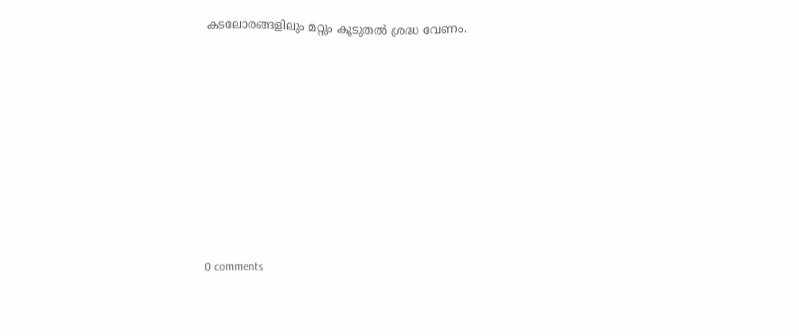കടലോരങ്ങളിലും മറ്റും കൂടുതൽ ശ്രദ്ധ വേണം.










0 comments